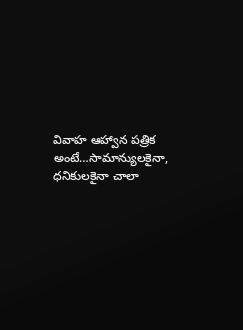వివాహ ఆహ్వాన పత్రిక అంటే…సామాన్యులకైనా, ధనికులకైనా చాలా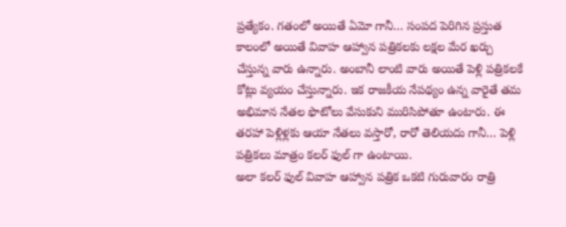ప్రత్యేకం. గతంలో అయితే ఏమో గానీ… సంపద పెరిగిన ప్రస్తుత కాలంలో అయితే వివాహ ఆహ్వాన పత్రికలకు లక్షల మేర ఖర్చు చేస్తున్న వారు ఉన్నారు. అంబానీ లాంటి వారు అయితే పెళ్లి పత్రికలకే కోట్లు వ్యయం చేస్తున్నారు. ఇక రాజకీయ నేపథ్యం ఉన్న వారైతే తమ అభిమాన నేతల ఫొటోలు వేసుకుని మురిసిపోతూ ఉంటారు. ఈ తరహా పెళ్లిళ్లకు ఆయా నేతలు వస్తారో, రారో తెలియదు గానీ… పెళ్లి పత్రికలు మాత్రం కలర్ ఫుల్ గా ఉంటాయి.
అలా కలర్ ఫుల్ వివాహ ఆహ్వాన పత్రిక ఒకటి గురువారం రాత్రి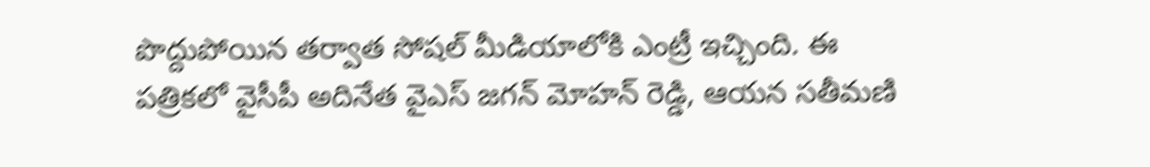పొద్దుపోయిన తర్వాత సోషల్ మీడియాలోకి ఎంట్రీ ఇచ్చింది. ఈ పత్రికలో వైసీపీ అదినేత వైఎస్ జగన్ మోహన్ రెడ్డి, ఆయన సతీమణి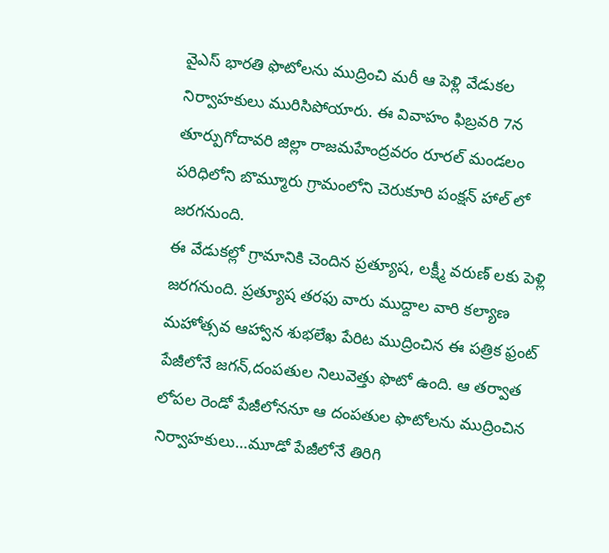వైఎస్ భారతి ఫొటోలను ముద్రించి మరీ ఆ పెళ్లి వేడుకల నిర్వాహకులు మురిసిపోయారు. ఈ వివాహం ఫిబ్రవరి 7న తూర్పుగోదావరి జిల్లా రాజమహేంద్రవరం రూరల్ మండలం పరిధిలోని బొమ్మూరు గ్రామంలోని చెరుకూరి పంక్షన్ హాల్ లో జరగనుంది.
ఈ వేడుకల్లో గ్రామానికి చెందిన ప్రత్యూష, లక్ష్మీ వరుణ్ లకు పెళ్లి జరగనుంది. ప్రత్యూష తరఫు వారు ముద్దాల వారి కల్యాణ మహోత్సవ ఆహ్వాన శుభలేఖ పేరిట ముద్రించిన ఈ పత్రిక ఫ్రంట్ పేజీలోనే జగన్,దంపతుల నిలువెత్తు ఫొటో ఉంది. ఆ తర్వాత లోపల రెండో పేజీలోననూ ఆ దంపతుల ఫొటోలను ముద్రించిన నిర్వాహకులు…మూడో పేజీలోనే తిరిగి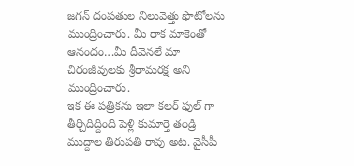జగన్ దంపతుల నిలువెత్తు ఫొటోలను ముంద్రించారు. మీ రాక మాకెంతో ఆనందం…మీ దీవెనలే మా చిరంజీవులకు శ్రీరామరక్ష అని ముంద్రించారు.
ఇక ఈ పత్రికను ఇలా కలర్ ఫుల్ గా తీర్చిదిద్దింది పెళ్లి కుమార్తె తండ్రి ముద్దాల తిరుపతి రావు అట. వైసీపీ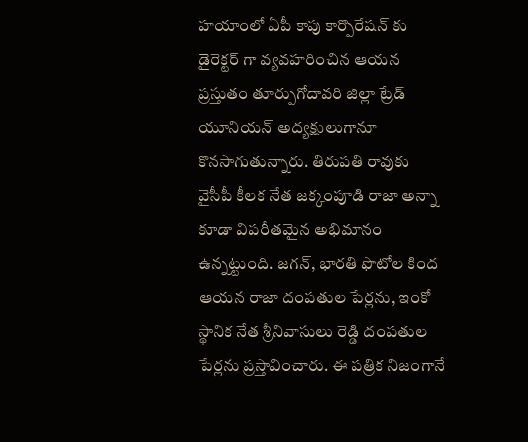హయాంలో ఏపీ కాపు కార్పొరేషన్ కు డైరెక్టర్ గా వ్యవహరించిన ఆయన ప్రస్తుతం తూర్పుగోదావరి జిల్లా ట్రేడ్ యూనియన్ అద్యక్షులుగానూ కొనసాగుతున్నారు. తిరుపతి రావుకు వైసీపీ కీలక నేత జక్కంపూడి రాజా అన్నా కూడా విపరీతమైన అభిమానం ఉన్నట్టుంది. జగన్, భారతి ఫొటోల కింద ఆయన రాజా దంపతుల పేర్లను, ఇంకో స్థానిక నేత శ్రీనివాసులు రెడ్డి దంపతుల పేర్లను ప్రస్తావించారు. ఈ పత్రిక నిజంగానే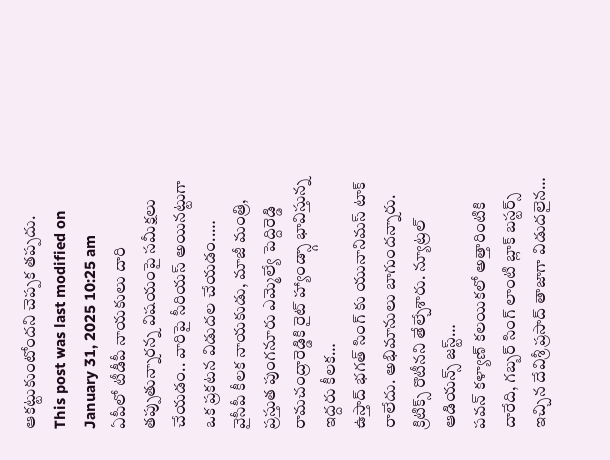ఆకట్టుకుంటోందని చెప్పక తప్పదు.
This post was last modified on January 31, 2025 10:25 am
ఏపీలో టీడీపీ నాయకులు దారి తప్పుతున్నారన్న విషయంపై సమీక్షలు చేయడం.. వారిపై సీరియస్ అయినట్టుగా ఒక ప్రకటన విడుదల చేయడం..…
వైసీపీ కీలక నాయకుడు, మాజీ మంత్రి, ప్రస్తుత పుంగనూరు ఎమ్మెల్యే పెద్దిరెడ్డి రామచంద్రారెడ్డికి రైట్ హ్యాండ్స్గా భావిస్తున్న ఇద్దరు కీలక…
ఉస్తాద్ భగత్ సింగ్ కు యునానిమస్ టాక్ రాలేదు. అభిమానులు బాగుందన్నారు. క్రిటిక్స్ రొటీనని తేల్చేశారు. న్యూట్రల్ ఆడియన్స్ జస్ట్…
పవన్ కళ్యాణ్ కలయికలో అత్తారింటికి దారేది, గబ్బర్ సింగ్ లాంటి బ్లాక్ బస్టర్స్ ఇచ్చిన దేవిశ్రీ ప్రసాద్ తాజాగా విడుదలైన…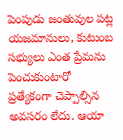పెంపుడు జంతువుల పట్ల యజమానులు, కుటుంబ సభ్యులు ఎంత ప్రేమను పెంచుకుంటారో ప్రత్యేకంగా చెప్పాల్సిన అవసరం లేదు. ఆయా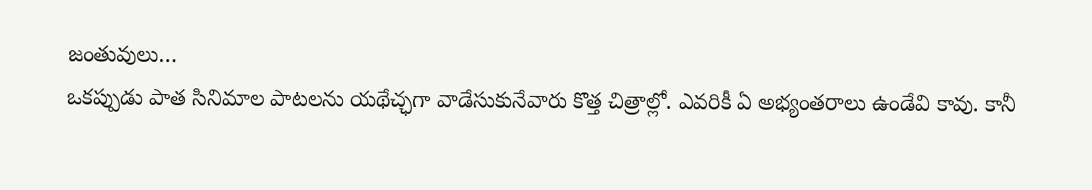జంతువులు…
ఒకప్పుడు పాత సినిమాల పాటలను యథేచ్ఛగా వాడేసుకునేవారు కొత్త చిత్రాల్లో. ఎవరికీ ఏ అభ్యంతరాలు ఉండేవి కావు. కానీ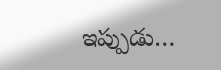ఇప్పుడు…